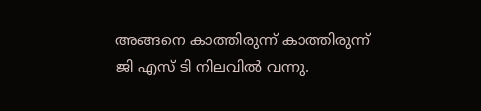അങ്ങനെ കാത്തിരുന്ന് കാത്തിരുന്ന് ജി എസ് ടി നിലവില്‍ വന്നു.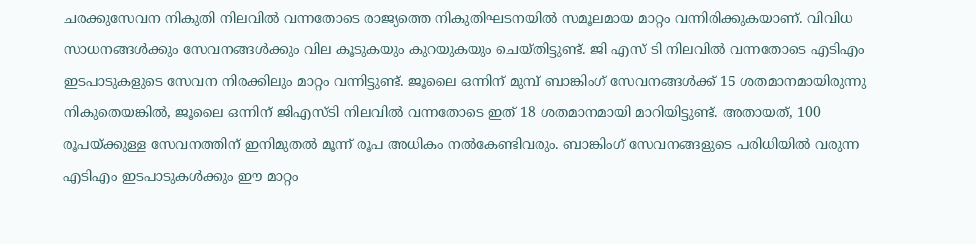ചരക്കുസേവന നികുതി നിലവില്‍ വന്നതോടെ രാജ്യത്തെ നികുതിഘടനയില്‍ സമൂലമായ മാറ്റം വന്നിരിക്കുകയാണ്. വിവിധ സാധനങ്ങള്‍ക്കും സേവനങ്ങള്‍ക്കും വില കൂടുകയും കുറയുകയും ചെയ്തിട്ടുണ്ട്. ജി എസ് ടി നിലവില്‍ വന്നതോടെ എടിഎം ഇടപാടുകളുടെ സേവന നിരക്കിലും മാറ്റം വന്നിട്ടുണ്ട്. ജൂലൈ ഒന്നിന് മുമ്പ് ബാങ്കിംഗ് സേവനങ്ങള്‍ക്ക് 15 ശതമാനമായിരുന്നു നികുതെയങ്കില്‍, ജൂലൈ ഒന്നിന് ജിഎസ്‌ടി നിലവില്‍ വന്നതോടെ ഇത് 18 ശതമാനമായി മാറിയിട്ടുണ്ട്. അതായത്, 100 രൂപയ്‌ക്കുള്ള സേവനത്തിന് ഇനിമുതല്‍ മൂന്ന് രൂപ അധികം നല്‍കേണ്ടിവരും. ബാങ്കിംഗ് സേവനങ്ങളുടെ പരിധിയില്‍ വരുന്ന എടിഎം ഇടപാടുകള്‍ക്കും ഈ മാറ്റം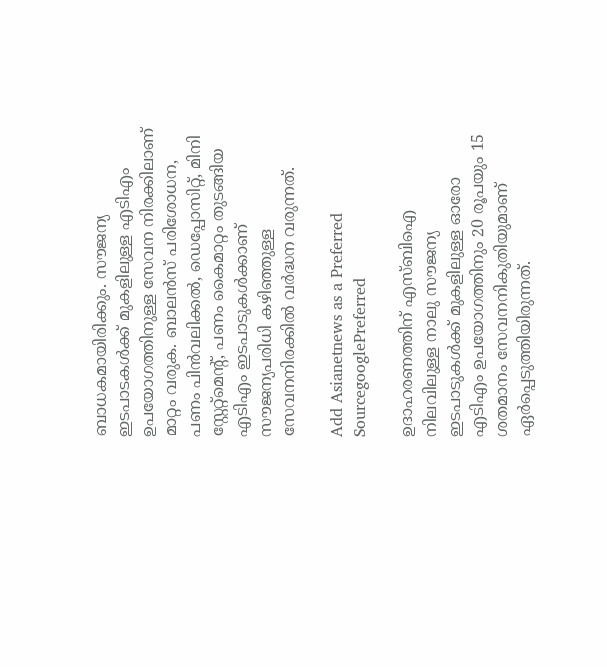ബാധകമായിരിക്കും. സൗജന്യ ഇടപാടകള്‍ക്ക് മുകളിലുള്ള എടിഎം ഉപയോഗത്തിനുള്ള സേവന നിരക്കിലാണ് മാറ്റം വരുക. ബാലന്‍സ് പരിശോധന, പണം പിന്‍വലിക്കല്‍, ഡെപ്പോസിറ്റ്, മിനി സ്റ്റേറ്റ്മെന്‍റ്, പണം കൈമാറ്റം തുടങ്ങിയ എടിഎം ഇടപാടുകള്‍ക്കാണ് സൗജന്യപരിധി കഴിഞ്ഞുള്ള സേവനനിരക്കില്‍ വര്‍ദ്ധന വരുന്നത്.

Add Asianetnews as a Preferred SourcegooglePreferred

ഉദാഹരണത്തിന് എസ്ബിഐ നിലവിലുള്ള നാലു സൗജന്യ ഇടപാടുകള്‍ക്ക് മുകളിലുള്ള ഓരോ എടിഎം ഉപയോഗത്തിനും 20 രൂപയും 15 ശതമാനം സേവനനികുതിയുമാണ് ഏര്‍പ്പെടുത്തിയിരുന്നത്.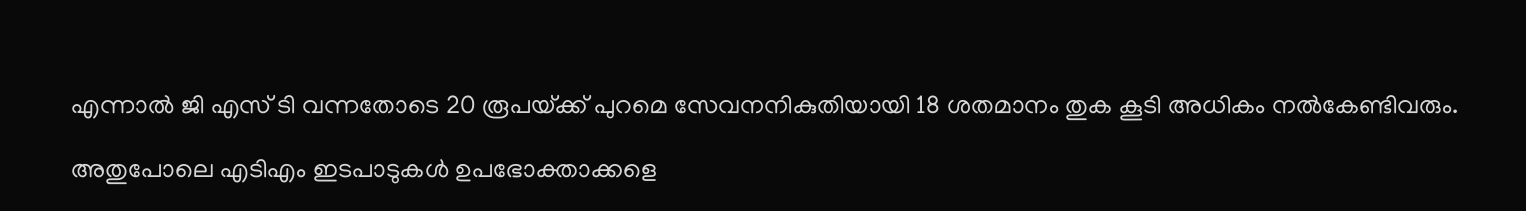എന്നാല്‍ ജി എസ് ടി വന്നതോടെ 20 രൂപയ്‌ക്ക് പുറമെ സേവനനികുതിയായി 18 ശതമാനം തുക കൂടി അധികം നല്‍കേണ്ടിവരും.

അതുപോലെ എടിഎം ഇടപാടുകള്‍ ഉപഭോക്താക്കളെ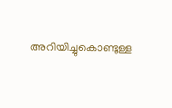അറിയിച്ചുകൊണ്ടുള്ള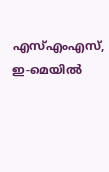എസ്എംഎസ്, ഇ-മെയില്‍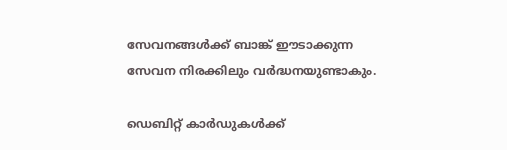സേവനങ്ങള്‍ക്ക് ബാങ്ക് ഈടാക്കുന്ന സേവന നിരക്കിലും വര്‍ദ്ധനയുണ്ടാകും.

ഡെബിറ്റ് കാര്‍ഡുകള്‍ക്ക്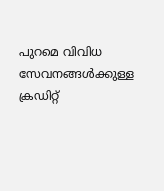പുറമെ വിവിധ സേവനങ്ങള്‍ക്കുള്ള ക്രഡിറ്റ്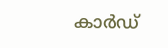കാര്‍ഡ്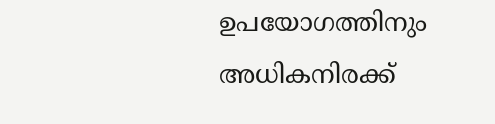ഉപയോഗത്തിനും അധികനിരക്ക്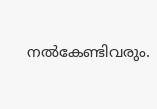നല്‍കേണ്ടിവരും.